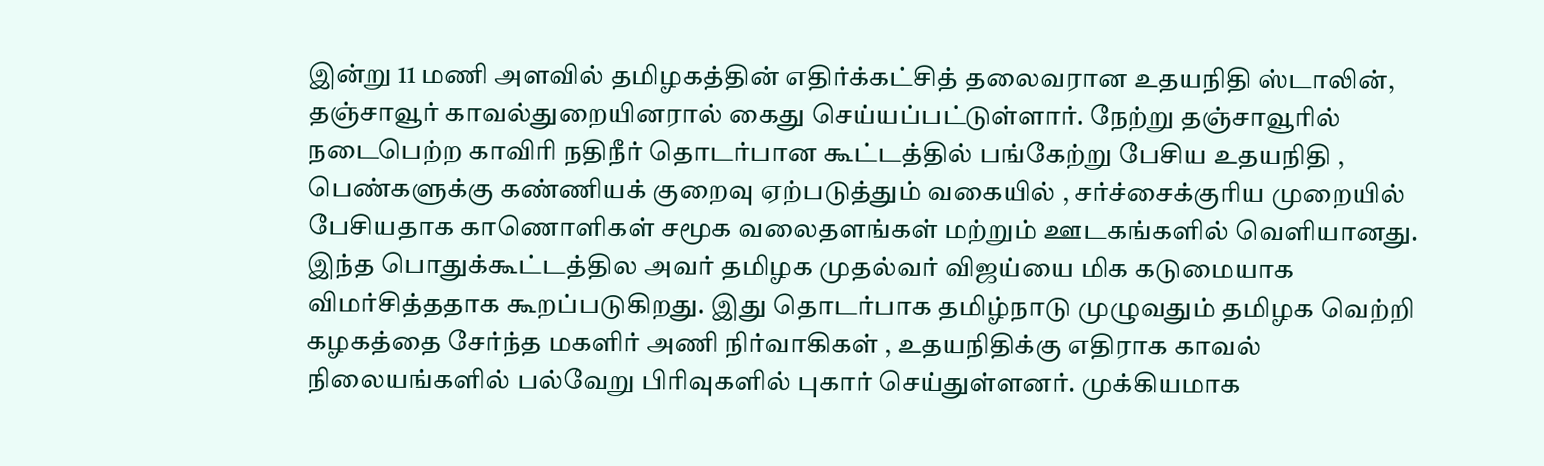இன்று 11 மணி அளவில் தமிழகத்தின் எதிர்க்கட்சித் தலைவரான உதயநிதி ஸ்டாலின், தஞ்சாவூர் காவல்துறையினரால் கைது செய்யப்பட்டுள்ளார். நேற்று தஞ்சாவூரில் நடைபெற்ற காவிரி நதிநீர் தொடர்பான கூட்டத்தில் பங்கேற்று பேசிய உதயநிதி , பெண்களுக்கு கண்ணியக் குறைவு ஏற்படுத்தும் வகையில் , சர்ச்சைக்குரிய முறையில் பேசியதாக காணொளிகள் சமூக வலைதளங்கள் மற்றும் ஊடகங்களில் வெளியானது.
இந்த பொதுக்கூட்டத்தில அவர் தமிழக முதல்வர் விஜய்யை மிக கடுமையாக விமர்சித்ததாக கூறப்படுகிறது. இது தொடர்பாக தமிழ்நாடு முழுவதும் தமிழக வெற்றி கழகத்தை சேர்ந்த மகளிர் அணி நிர்வாகிகள் , உதயநிதிக்கு எதிராக காவல் நிலையங்களில் பல்வேறு பிரிவுகளில் புகார் செய்துள்ளனர். முக்கியமாக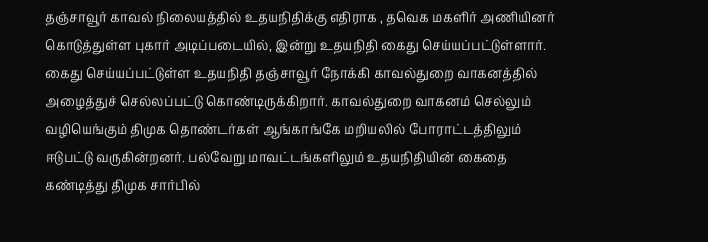தஞ்சாவூர் காவல் நிலையத்தில் உதயநிதிக்கு எதிராக , தவெக மகளிர் அணியினர் கொடுத்துள்ள புகார் அடிப்படையில், இன்று உதயநிதி கைது செய்யப்பட்டுள்ளார்.
கைது செய்யப்பட்டுள்ள உதயநிதி தஞ்சாவூர் நோக்கி காவல்துறை வாகனத்தில் அழைத்துச் செல்லப்பட்டு கொண்டிருக்கிறார். காவல்துறை வாகனம் செல்லும் வழியெங்கும் திமுக தொண்டர்கள் ஆங்காங்கே மறியலில் போராட்டத்திலும் ஈடுபட்டு வருகின்றனர். பல்வேறு மாவட்டங்களிலும் உதயநிதியின் கைதை கண்டித்து திமுக சார்பில்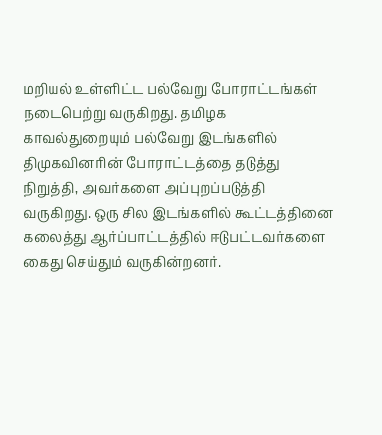மறியல் உள்ளிட்ட பல்வேறு போராட்டங்கள் நடைபெற்று வருகிறது. தமிழக காவல்துறையும் பல்வேறு இடங்களில் திமுகவினரின் போராட்டத்தை தடுத்து நிறுத்தி, அவர்களை அப்புறப்படுத்தி வருகிறது. ஒரு சில இடங்களில் கூட்டத்தினை கலைத்து ஆர்ப்பாட்டத்தில் ஈடுபட்டவர்களை கைது செய்தும் வருகின்றனர்.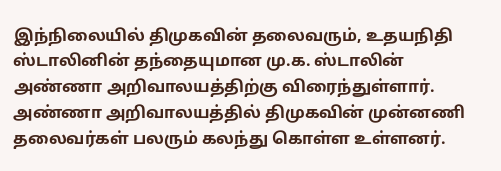இந்நிலையில் திமுகவின் தலைவரும், உதயநிதி ஸ்டாலினின் தந்தையுமான மு.க. ஸ்டாலின் அண்ணா அறிவாலயத்திற்கு விரைந்துள்ளார். அண்ணா அறிவாலயத்தில் திமுகவின் முன்னணி தலைவர்கள் பலரும் கலந்து கொள்ள உள்ளனர்.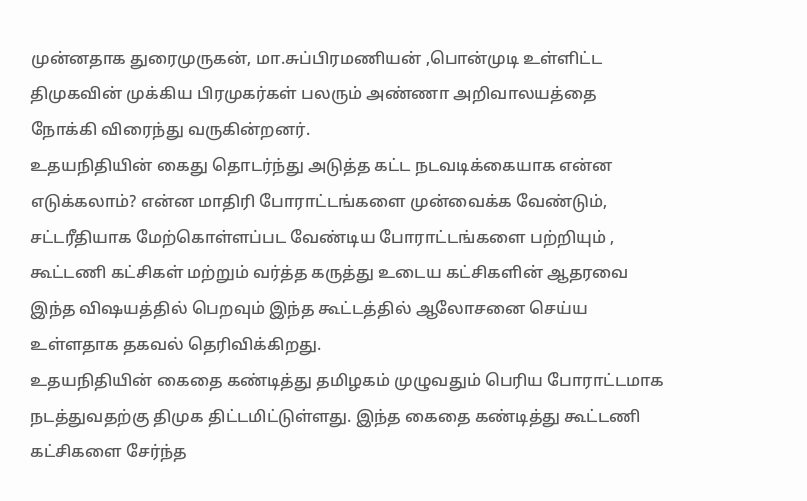முன்னதாக துரைமுருகன், மா.சுப்பிரமணியன் ,பொன்முடி உள்ளிட்ட திமுகவின் முக்கிய பிரமுகர்கள் பலரும் அண்ணா அறிவாலயத்தை நோக்கி விரைந்து வருகின்றனர்.
உதயநிதியின் கைது தொடர்ந்து அடுத்த கட்ட நடவடிக்கையாக என்ன எடுக்கலாம்? என்ன மாதிரி போராட்டங்களை முன்வைக்க வேண்டும், சட்டரீதியாக மேற்கொள்ளப்பட வேண்டிய போராட்டங்களை பற்றியும் , கூட்டணி கட்சிகள் மற்றும் வர்த்த கருத்து உடைய கட்சிகளின் ஆதரவை இந்த விஷயத்தில் பெறவும் இந்த கூட்டத்தில் ஆலோசனை செய்ய உள்ளதாக தகவல் தெரிவிக்கிறது.
உதயநிதியின் கைதை கண்டித்து தமிழகம் முழுவதும் பெரிய போராட்டமாக நடத்துவதற்கு திமுக திட்டமிட்டுள்ளது. இந்த கைதை கண்டித்து கூட்டணி கட்சிகளை சேர்ந்த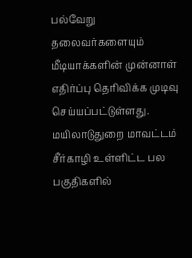பல்வேறு தலைவர்களையும் மீடியாக்களின் முன்னாள் எதிர்ப்பு தெரிவிக்க முடிவு செய்யப்பட்டுள்ளது. மயிலாடுதுறை மாவட்டம் சீர்காழி உள்ளிட்ட பல பகுதிகளில்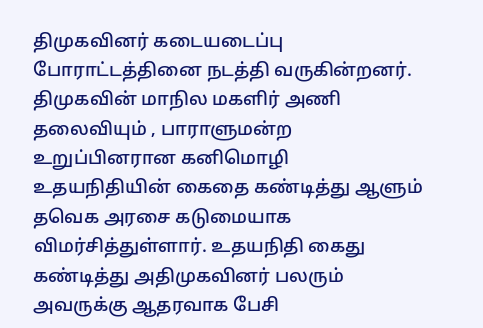திமுகவினர் கடையடைப்பு போராட்டத்தினை நடத்தி வருகின்றனர்.
திமுகவின் மாநில மகளிர் அணி தலைவியும் , பாராளுமன்ற உறுப்பினரான கனிமொழி உதயநிதியின் கைதை கண்டித்து ஆளும் தவெக அரசை கடுமையாக விமர்சித்துள்ளார். உதயநிதி கைது கண்டித்து அதிமுகவினர் பலரும் அவருக்கு ஆதரவாக பேசி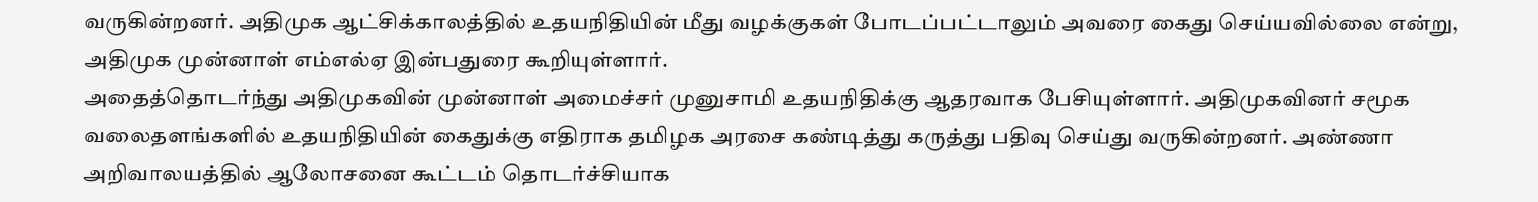வருகின்றனர். அதிமுக ஆட்சிக்காலத்தில் உதயநிதியின் மீது வழக்குகள் போடப்பட்டாலும் அவரை கைது செய்யவில்லை என்று, அதிமுக முன்னாள் எம்எல்ஏ இன்பதுரை கூறியுள்ளார்.
அதைத்தொடர்ந்து அதிமுகவின் முன்னாள் அமைச்சர் முனுசாமி உதயநிதிக்கு ஆதரவாக பேசியுள்ளார். அதிமுகவினர் சமூக வலைதளங்களில் உதயநிதியின் கைதுக்கு எதிராக தமிழக அரசை கண்டித்து கருத்து பதிவு செய்து வருகின்றனர். அண்ணா அறிவாலயத்தில் ஆலோசனை கூட்டம் தொடர்ச்சியாக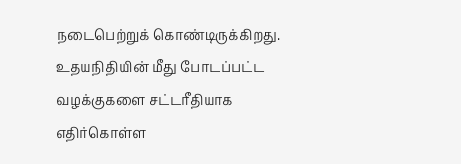நடைபெற்றுக் கொண்டிருக்கிறது. உதயநிதியின் மீது போடப்பட்ட வழக்குகளை சட்டரீதியாக எதிர்கொள்ள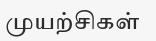முயற்சிகள்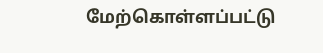மேற்கொள்ளப்பட்டு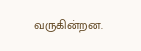வருகின்றன.